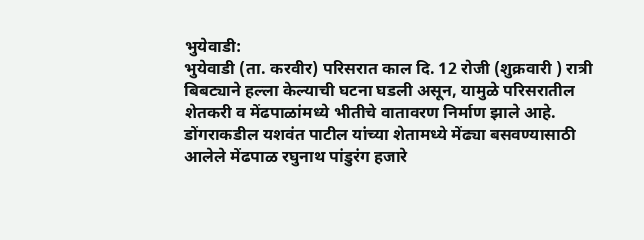भुयेवाडी:
भुयेवाडी (ता. करवीर) परिसरात काल दि. 12 रोजी (शुक्रवारी ) रात्री बिबट्याने हल्ला केल्याची घटना घडली असून, यामुळे परिसरातील शेतकरी व मेंढपाळांमध्ये भीतीचे वातावरण निर्माण झाले आहे. डोंगराकडील यशवंत पाटील यांच्या शेतामध्ये मेंढ्या बसवण्यासाठी आलेले मेंढपाळ रघुनाथ पांडुरंग हजारे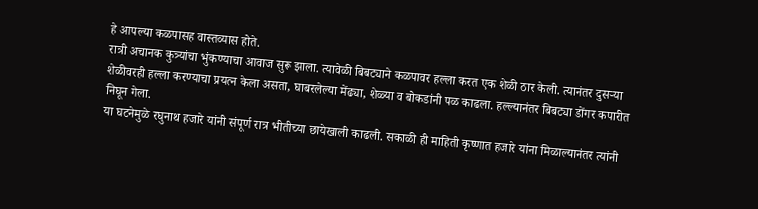हे आपल्या कळपासह वास्तव्यास होते.
रात्री अचानक कुत्र्यांचा भुंकण्याचा आवाज सुरू झाला. त्यावेळी बिबट्याने कळपावर हल्ला करत एक शेळी ठार केली. त्यानंतर दुसऱ्या शेळीवरही हल्ला करण्याचा प्रयत्न केला असता, घाबरलेल्या मेंढ्या, शेळ्या व बोकडांनी पळ काढला. हल्ल्यानंतर बिबट्या डोंगर कपारीत निघून गेला.
या घटनेमुळे रघुनाथ हजारे यांनी संपूर्ण रात्र भीतीच्या छायेखाली काढली. सकाळी ही माहिती कृष्णात हजारे यांना मिळाल्यानंतर त्यांनी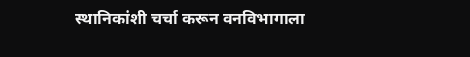स्थानिकांशी चर्चा करून वनविभागाला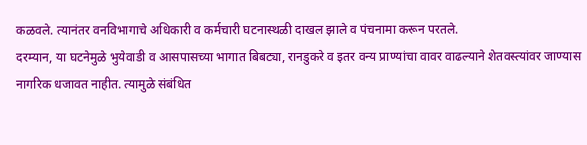कळवले. त्यानंतर वनविभागाचे अधिकारी व कर्मचारी घटनास्थळी दाखल झाले व पंचनामा करून परतले.
दरम्यान, या घटनेमुळे भुयेवाडी व आसपासच्या भागात बिबट्या, रानडुकरे व इतर वन्य प्राण्यांचा वावर वाढल्याने शेतवस्त्यांवर जाण्यास नागरिक धजावत नाहीत. त्यामुळे संबंधित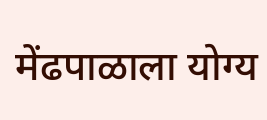मेंढपाळाला योग्य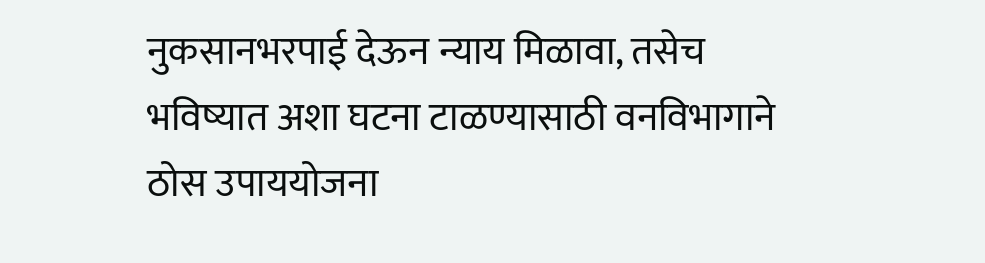नुकसानभरपाई देऊन न्याय मिळावा, तसेच भविष्यात अशा घटना टाळण्यासाठी वनविभागाने ठोस उपाययोजना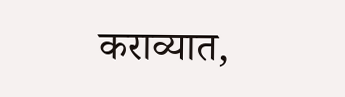कराव्यात,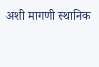अशी मागणी स्थानिक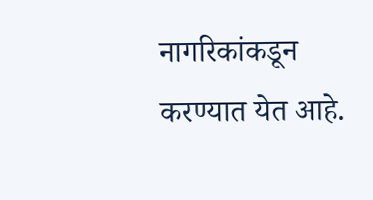नागरिकांकडून करण्यात येत आहे.